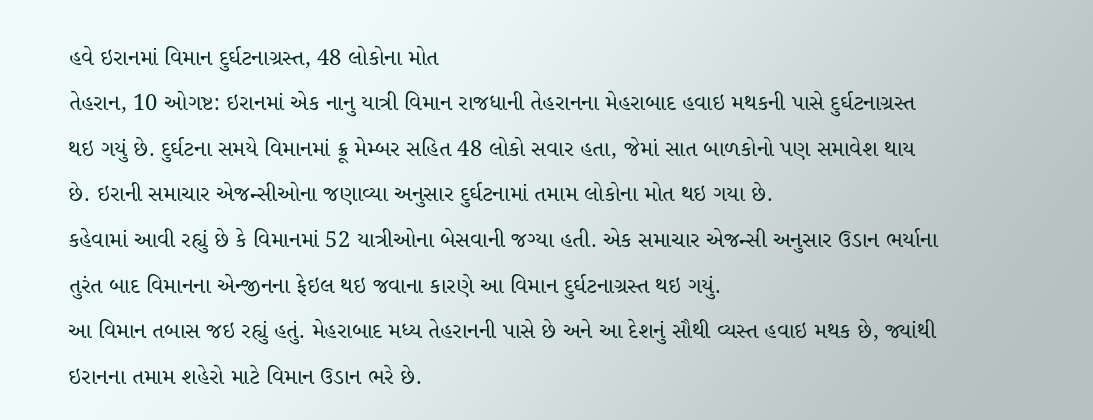હવે ઇરાનમાં વિમાન દુર્ઘટનાગ્રસ્ત, 48 લોકોના મોત
તેહરાન, 10 ઓગષ્ટ: ઇરાનમાં એક નાનુ યાત્રી વિમાન રાજધાની તેહરાનના મેહરાબાદ હવાઇ મથકની પાસે દુર્ઘટનાગ્રસ્ત થઇ ગયું છે. દુર્ઘટના સમયે વિમાનમાં ક્રૂ મેમ્બર સહિત 48 લોકો સવાર હતા, જેમાં સાત બાળકોનો પણ સમાવેશ થાય છે. ઇરાની સમાચાર એજન્સીઓના જણાવ્યા અનુસાર દુર્ઘટનામાં તમામ લોકોના મોત થઇ ગયા છે.
કહેવામાં આવી રહ્યું છે કે વિમાનમાં 52 યાત્રીઓના બેસવાની જગ્યા હતી. એક સમાચાર એજન્સી અનુસાર ઉડાન ભર્યાના તુરંત બાદ વિમાનના એન્જીનના ફેઇલ થઇ જવાના કારણે આ વિમાન દુર્ઘટનાગ્રસ્ત થઇ ગયું.
આ વિમાન તબાસ જઇ રહ્યું હતું. મેહરાબાદ મધ્ય તેહરાનની પાસે છે અને આ દેશનું સૌથી વ્યસ્ત હવાઇ મથક છે, જ્યાંથી ઇરાનના તમામ શહેરો માટે વિમાન ઉડાન ભરે છે.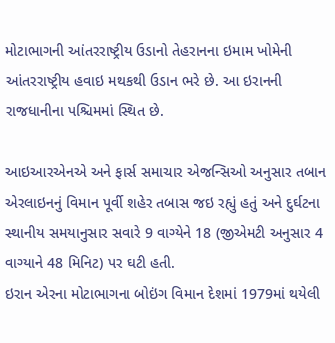મોટાભાગની આંતરરાષ્ટ્રીય ઉડાનો તેહરાનના ઇમામ ખોમેની આંતરરાષ્ટ્રીય હવાઇ મથકથી ઉડાન ભરે છે. આ ઇરાનની રાજધાનીના પશ્ચિમમાં સ્થિત છે.

આઇઆરએનએ અને ફાર્સ સમાચાર એજન્સિઓ અનુસાર તબાન એરલાઇનનું વિમાન પૂર્વી શહેર તબાસ જઇ રહ્યું હતું અને દુર્ઘટના સ્થાનીય સમયાનુસાર સવારે 9 વાગ્યેને 18 (જીએમટી અનુસાર 4 વાગ્યાને 48 મિનિટ) પર ઘટી હતી.
ઇરાન એરના મોટાભાગના બોઇંગ વિમાન દેશમાં 1979માં થયેલી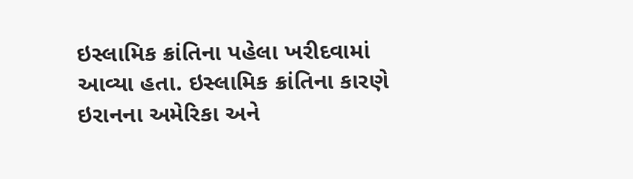ઇસ્લામિક ક્રાંતિના પહેલા ખરીદવામાં આવ્યા હતા. ઇસ્લામિક ક્રાંતિના કારણે ઇરાનના અમેરિકા અને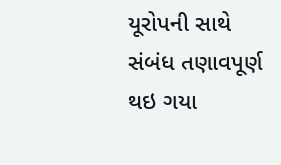યૂરોપની સાથે સંબંધ તણાવપૂર્ણ થઇ ગયા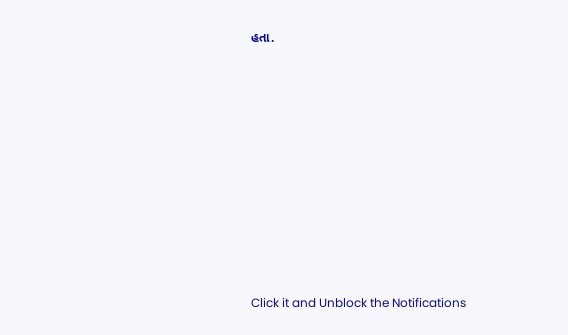હતા.












Click it and Unblock the Notifications